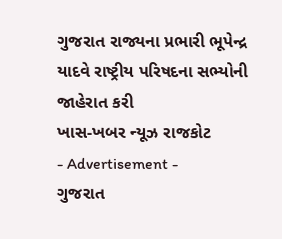ગુજરાત રાજ્યના પ્રભારી ભૂપેન્દ્ર યાદવે રાષ્ટ્રીય પરિષદના સભ્યોની જાહેરાત કરી
ખાસ-ખબર ન્યૂઝ રાજકોટ
- Advertisement -
ગુજરાત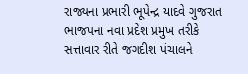રાજ્યના પ્રભારી ભૂપેન્દ્ર યાદવે ગુજરાત ભાજપના નવા પ્રદેશ પ્રમુખ તરીકે સત્તાવાર રીતે જગદીશ પંચાલને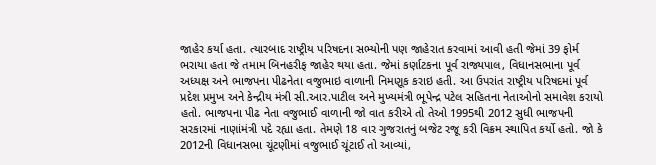જાહેર કર્યા હતા. ત્યારબાદ રાષ્ટ્રીય પરિષદના સભ્યોની પણ જાહેરાત કરવામાં આવી હતી જેમાં 39 ફોર્મ ભરાયા હતા જે તમામ બિનહરીફ જાહેર થયા હતા. જેમાં કર્ણાટકના પૂર્વ રાજ્યપાલ, વિધાનસભાના પૂર્વ અધ્યક્ષ અને ભાજપના પીઢનેતા વજુભાઇ વાળાની નિમણૂક કરાઇ હતી. આ ઉપરાંત રાષ્ટ્રીય પરિષદમાં પૂર્વ પ્રદેશ પ્રમુખ અને કેન્દ્રીય મંત્રી સી.આર.પાટીલ અને મુખ્યમંત્રી ભૂપેન્દ્ર પટેલ સહિતના નેતાઓનો સમાવેશ કરાયો હતો. ભાજપના પીઢ નેતા વજુભાઈ વાળાની જો વાત કરીએ તો તેઓ 1995થી 2012 સુધી ભાજપની સરકારમાં નાણાંમંત્રી પદે રહ્યા હતા. તેમણે 18 વાર ગુજરાતનું બજેટ રજૂ કરી વિક્રમ સ્થાપિત કર્યો હતો. જો કે 2012ની વિધાનસભા ચૂંટણીમાં વજુભાઈ ચૂંટાઈ તો આવ્યાં,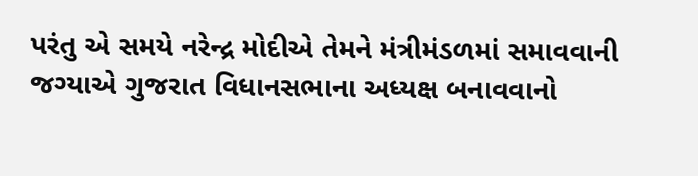પરંતુ એ સમયે નરેન્દ્ર મોદીએ તેમને મંત્રીમંડળમાં સમાવવાની જગ્યાએ ગુજરાત વિધાનસભાના અધ્યક્ષ બનાવવાનો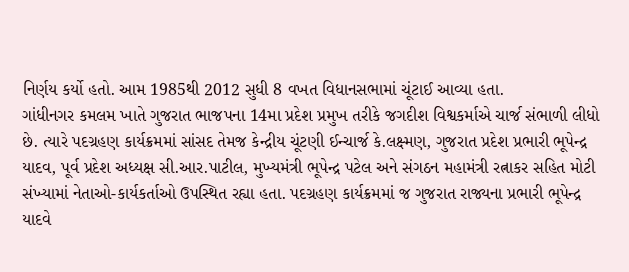નિર્ણય કર્યો હતો. આમ 1985થી 2012 સુધી 8 વખત વિધાનસભામાં ચૂંટાઈ આવ્યા હતા.
ગાંધીનગર કમલમ ખાતે ગુજરાત ભાજપના 14મા પ્રદેશ પ્રમુખ તરીકે જગદીશ વિશ્વકર્માએ ચાર્જ સંભાળી લીધો છે. ત્યારે પદગ્રહણ કાર્યક્રમમાં સાંસદ તેમજ કેન્દ્રીય ચૂંટણી ઈન્ચાર્જ કે.લક્ષ્મણ, ગુજરાત પ્રદેશ પ્રભારી ભૂપેન્દ્ર યાદવ, પૂર્વ પ્રદેશ અધ્યક્ષ સી.આર.પાટીલ, મુખ્યમંત્રી ભૂપેન્દ્ર પટેલ અને સંગઠન મહામંત્રી રત્નાકર સહિત મોટી સંખ્યામાં નેતાઓ-કાર્યકર્તાઓ ઉપસ્થિત રહ્યા હતા. પદગ્રહણ કાર્યક્રમમાં જ ગુજરાત રાજ્યના પ્રભારી ભૂપેન્દ્ર યાદવે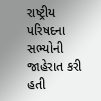રાષ્ટ્રીય પરિષદના સભ્યોની જાહેરાત કરી હતી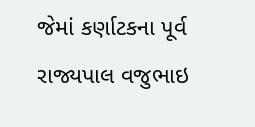જેમાં કર્ણાટકના પૂર્વ રાજ્યપાલ વજુભાઇ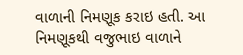વાળાની નિમણૂક કરાઇ હતી. આ નિમણૂકથી વજુભાઇ વાળાને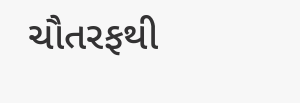ચૌતરફથી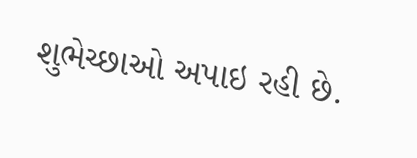શુભેચ્છાઓ અપાઇ રહી છે.